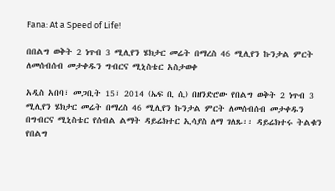Fana: At a Speed of Life!

በበልግ ወቅት 2 ነጥብ 3 ሚሊየን ሄክታር መሬት በማረስ 46 ሚሊየን ኩንታል ምርት ለመሰብሰብ መታቀዱን ግብርና ሚኒስቴር አስታወቀ

አዲስ አበባ፣ መጋቢት 15፣ 2014 (ኤፍ ቢ ሲ) በዘንድሮው የበልግ ወቅት 2 ነጥብ 3 ሚሊየን ሄክታር መሬት በማረስ 46 ሚሊየን ኩንታል ምርት ለመሰብሰብ መታቀዱን በግብርና ሚኒስቴር የሰብል ልማት ዳይሬክተር ኢሳያስ ለማ ገለጹ፡፡ ዳይሬክተሩ ትልቁን የበልግ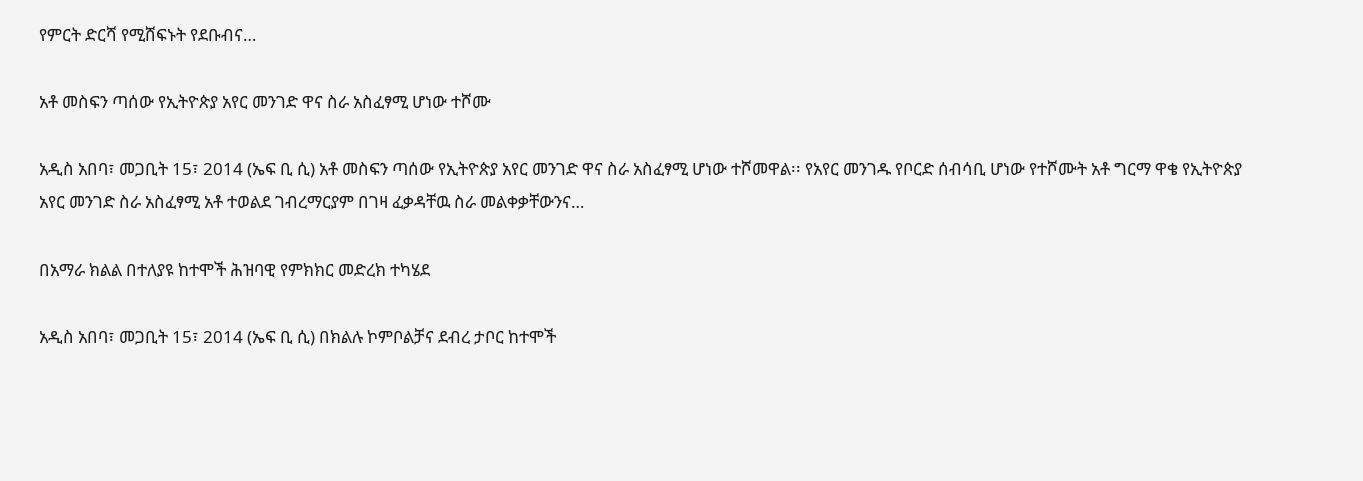የምርት ድርሻ የሚሸፍኑት የደቡብና…

አቶ መስፍን ጣሰው የኢትዮጵያ አየር መንገድ ዋና ስራ አስፈፃሚ ሆነው ተሾሙ

አዲስ አበባ፣ መጋቢት 15፣ 2014 (ኤፍ ቢ ሲ) አቶ መስፍን ጣሰው የኢትዮጵያ አየር መንገድ ዋና ስራ አስፈፃሚ ሆነው ተሾመዋል፡፡ የአየር መንገዱ የቦርድ ሰብሳቢ ሆነው የተሾሙት አቶ ግርማ ዋቄ የኢትዮጵያ አየር መንገድ ስራ አስፈፃሚ አቶ ተወልደ ገብረማርያም በገዛ ፈቃዳቸዉ ስራ መልቀቃቸውንና…

በአማራ ክልል በተለያዩ ከተሞች ሕዝባዊ የምክክር መድረክ ተካሄደ

አዲስ አበባ፣ መጋቢት 15፣ 2014 (ኤፍ ቢ ሲ) በክልሉ ኮምቦልቻና ደብረ ታቦር ከተሞች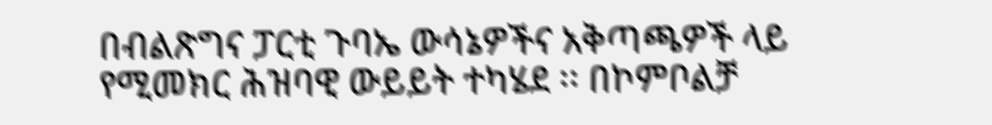በብልጽግና ፓርቲ ጉባኤ ውሳኔዎችና አቅጣጫዎች ላይ የሚመክር ሕዝባዊ ውይይት ተካሄደ ፡፡ በኮምቦልቻ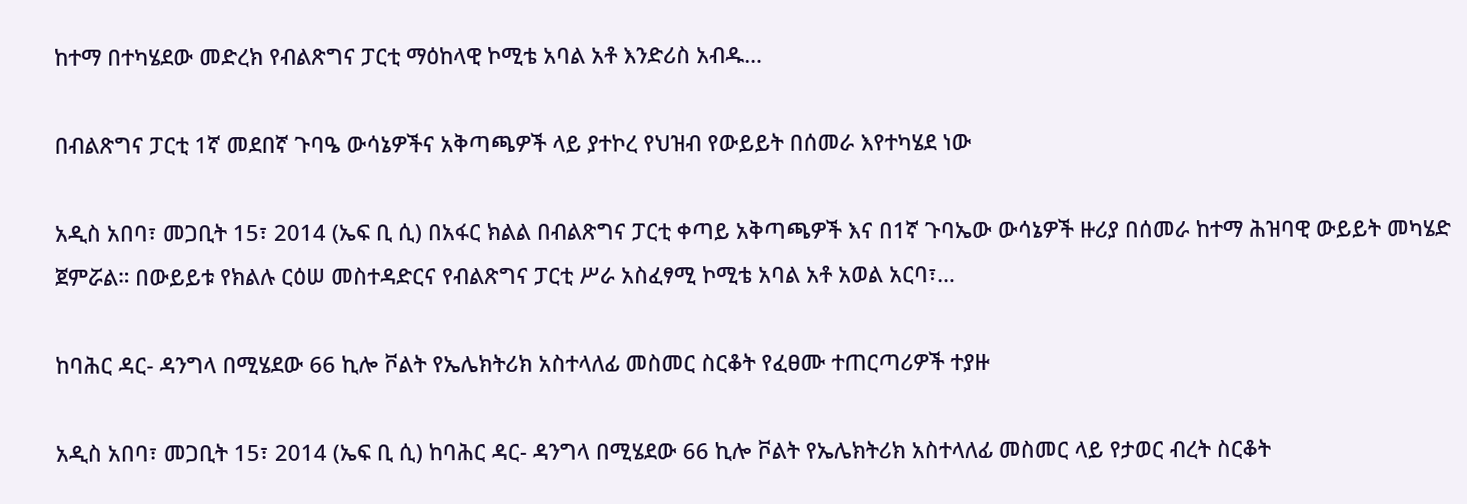ከተማ በተካሄደው መድረክ የብልጽግና ፓርቲ ማዕከላዊ ኮሚቴ አባል አቶ እንድሪስ አብዱ…

በብልጽግና ፓርቲ 1ኛ መደበኛ ጉባዔ ውሳኔዎችና አቅጣጫዎች ላይ ያተኮረ የህዝብ የውይይት በሰመራ እየተካሄደ ነው

አዲስ አበባ፣ መጋቢት 15፣ 2014 (ኤፍ ቢ ሲ) በአፋር ክልል በብልጽግና ፓርቲ ቀጣይ አቅጣጫዎች እና በ1ኛ ጉባኤው ውሳኔዎች ዙሪያ በሰመራ ከተማ ሕዝባዊ ውይይት መካሄድ ጀምሯል። በውይይቱ የክልሉ ርዕሠ መስተዳድርና የብልጽግና ፓርቲ ሥራ አስፈፃሚ ኮሚቴ አባል አቶ አወል አርባ፣…

ከባሕር ዳር- ዳንግላ በሚሄደው 66 ኪሎ ቮልት የኤሌክትሪክ አስተላለፊ መስመር ስርቆት የፈፀሙ ተጠርጣሪዎች ተያዙ

አዲስ አበባ፣ መጋቢት 15፣ 2014 (ኤፍ ቢ ሲ) ከባሕር ዳር- ዳንግላ በሚሄደው 66 ኪሎ ቮልት የኤሌክትሪክ አስተላለፊ መስመር ላይ የታወር ብረት ስርቆት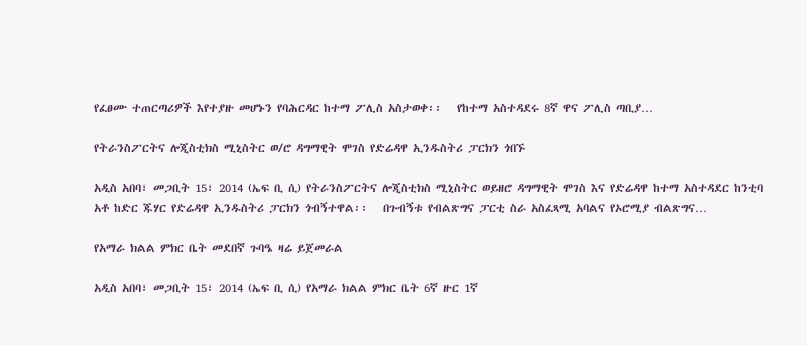የፈፀሙ ተጠርጣሪዎች እየተያዙ መሆኑን የባሕርዳር ከተማ ፖሊስ አስታወቀ፡፡   የከተማ አስተዳደሩ 8ኛ ዋና ፖሊስ ጣቢያ…

የትራንስፖርትና ሎጂስቲክስ ሚኒስትር ወ/ሮ ዳግማዊት ሞገስ የድሬዳዋ ኢንዱስትሪ ፓርክን ጎበኙ

አዲስ አበባ፣ መጋቢት 15፣ 2014 (ኤፍ ቢ ሲ) የትራንስፖርትና ሎጂስቲክስ ሚኒስትር ወይዘሮ ዳግማዊት ሞገስ እና የድሬዳዋ ከተማ አስተዳደር ከንቲባ አቶ ከድር ጁሃር የድሬዳዋ ኢንዱስትሪ ፓርክን ጎብኝተዋል፡፡   በጉብኝቱ የብልጽግና ፓርቲ ስራ አስፈጻሚ አባልና የኦሮሚያ ብልጽግና…

የአማራ ክልል ምክር ቤት መደበኛ ጉባዔ ዛሬ ይጀመራል

አዲስ አበባ፣ መጋቢት 15፣ 2014 (ኤፍ ቢ ሲ) የአማራ ክልል ምክር ቤት 6ኛ ዙር 1ኛ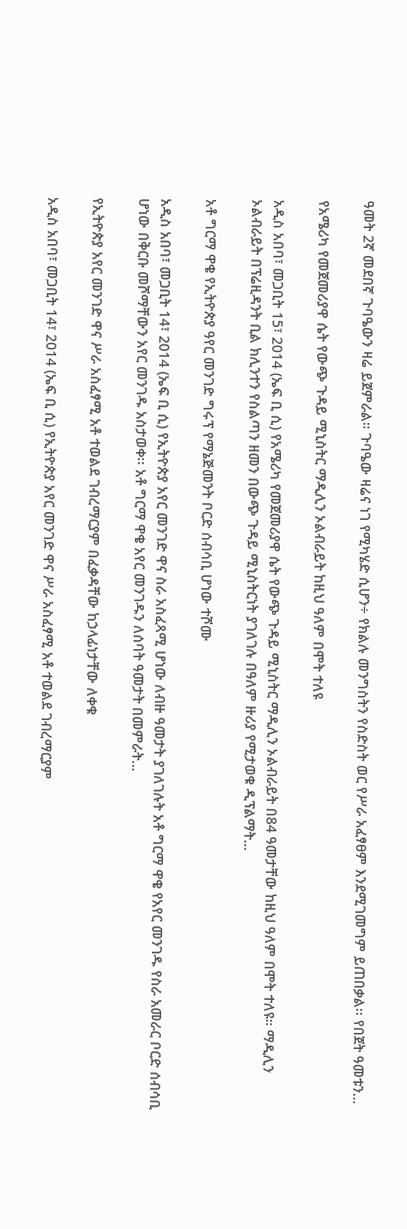ዓመት 2ኛ መደበኛ ጉባዔውን ዛሬ ይጀምራል። ጉባዔው ዛሬና ነገ የሚካሄድ ሲሆን÷ የክልሉ መንግስትን የስድስት ወር የሥራ አፈፃፀም እንደሚገመግም ይጠበቃል፡፡ የበጀት ዓመቱን…

የአሜሪካ የመጀመሪያዋ ሴት የውጭ ጉዳይ ሚኒስትር ማዲሊን ኦልብራይት ከዚህ ዓለም በሞት ተለዩ

አዲስ አበባ፣ መጋቢት 15፣ 2014 (ኤፍ ቢ ሲ) የአሜሪካ የመጀመሪያዋ ሴት የውጭ ጉዳይ ሚኒስትር ማዲሊን ኦልብራይት በ84 ዓመታቸው ከዚህ ዓለም በሞት ተለዩ። ማዲሊን ኦልብራይት በፕሬዚዳንት ቢል ክሊንተን የስልጣን ዘመን በውጭ ጉዳይ ሚኒስትርነት ያገለገሉ በዓለም ዙሪያ የሚታወቁ ዲፕልማት…

አቶ ግርማ ዋቄ የኢትዮጵያ ዓየር መንገድ ግሩፕ የማኔጅመንት ቦርድ ሰብሳቢ ሆነው ተሾሙ

አዲስ አበባ፣ መጋቢት 14፣ 2014 (ኤፍ ቢ ሲ) የኢትዮጵያ አየር መንገድ ዋና ስራ አስፈጻሚ ሆነው ለብዙ ዓመታት ያገለገሉት አቶ ግርማ ዋቄ የአየር መንገዱ የስራ አመራር ቦርድ ሰብሳቢ ሆነው በቅርቡ መሾማቸውን አየር መንገዱ አስታወቀ፡፡ አቶ ግርማ ዋቄ አየር መንገዱን ለሰባት ዓመታት በመምራት…

የኢትዮጵያ አየር መንገድ ዋና ሥራ አስፈፃሚ አቶ ተወልደ ገብረማርያም በፈቃዳቸው ከኃላፊነታቸው ለቀቁ

አዲስ አበባ፣ መጋቢት 14፣ 2014 (ኤፍ ቢ ሲ) የኢትዮጵያ አየር መንገድ ዋና ሥራ አስፈፃሚ አቶ ተወልደ ገብረማርያም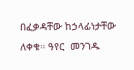በፈቃዳቸው ከኃላፊነታቸው ለቀቁ። ዓየር  መንገዱ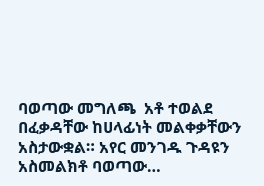ባወጣው መግለጫ  አቶ ተወልደ በፈቃዳቸው ከሀላፊነት መልቀቃቸውን አስታውቋል። አየር መንገዱ ጉዳዩን አስመልክቶ ባወጣው…